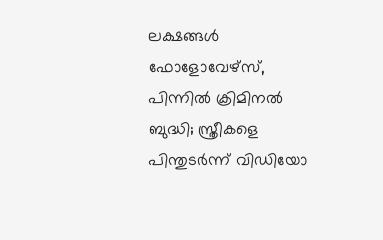ലക്ഷങ്ങൾ ഫോളോവേഴ്‌സ്, പിന്നിൽ ക്രിമിനൽ ബുദ്ധി; സ്ത്രീകളെ പിന്തുടർന്ന് വിഡിയോ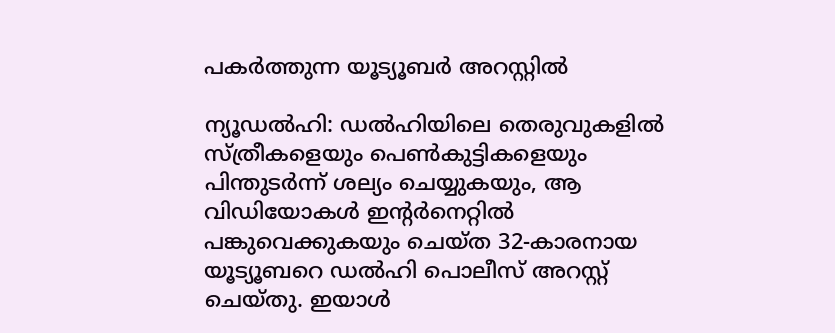പകർത്തുന്ന യൂട്യൂബർ അറസ്റ്റിൽ

ന്യൂഡൽഹി: ഡൽഹിയിലെ തെരുവുകളിൽ സ്ത്രീകളെയും പെൺകുട്ടികളെയും പിന്തുടർന്ന് ശല്യം ചെയ്യുകയും, ആ വിഡിയോകൾ ഇന്റർനെറ്റിൽ പങ്കുവെക്കുകയും ചെയ്ത 32-കാരനായ യൂട്യൂബറെ ഡൽഹി പൊലീസ് അറസ്റ്റ് ചെയ്തു. ഇയാൾ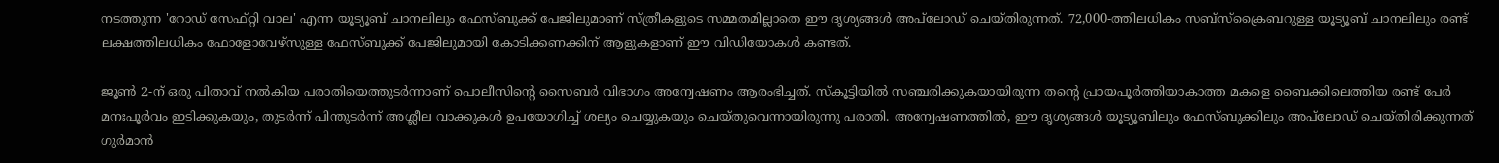നടത്തുന്ന 'റോഡ് സേഫ്റ്റി വാല' എന്ന യൂട്യൂബ് ചാനലിലും ഫേസ്ബുക്ക് പേജിലുമാണ് സ്ത്രീകളുടെ സമ്മതമില്ലാതെ ഈ ദൃശ്യങ്ങൾ അപ്‌ലോഡ് ചെയ്തിരുന്നത്. 72,000-ത്തിലധികം സബ്‌സ്‌ക്രൈബറുള്ള യൂട്യൂബ് ചാനലിലും രണ്ട് ലക്ഷത്തിലധികം ഫോളോവേഴ്‌സുള്ള ഫേസ്ബുക്ക് പേജിലുമായി കോടിക്കണക്കിന് ആളുകളാണ് ഈ വിഡിയോകൾ കണ്ടത്.

ജൂൺ 2-ന് ഒരു പിതാവ് നൽകിയ പരാതിയെത്തുടർന്നാണ് പൊലീസിന്റെ സൈബർ വിഭാഗം അന്വേഷണം ആരംഭിച്ചത്. സ്കൂട്ടിയിൽ സഞ്ചരിക്കുകയായിരുന്ന തന്റെ പ്രായപൂർത്തിയാകാത്ത മകളെ ബൈക്കിലെത്തിയ രണ്ട് പേർ മനഃപൂർവം ഇടിക്കുകയും, തുടർന്ന് പിന്തുടർന്ന് അശ്ലീല വാക്കുകൾ ഉപയോഗിച്ച് ശല്യം ചെയ്യുകയും ചെയ്തുവെന്നായിരുന്നു പരാതി. അന്വേഷണത്തിൽ, ഈ ദൃശ്യങ്ങൾ യൂട്യൂബിലും ഫേസ്ബുക്കിലും അപ്‌ലോഡ് ചെയ്തിരിക്കുന്നത് ഗുർമാൻ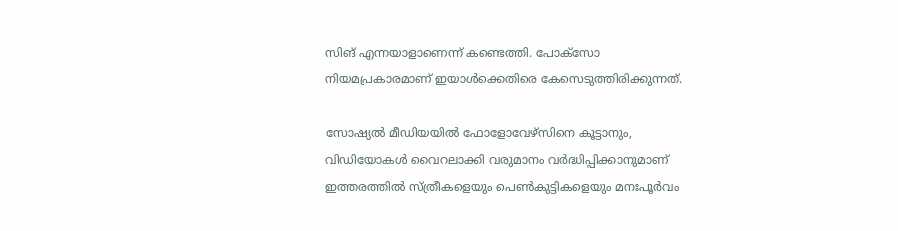സിങ് എന്നയാളാണെന്ന് കണ്ടെത്തി. പോക്‌സോ നിയമപ്രകാരമാണ് ഇയാൾക്കെതിരെ കേസെടുത്തിരിക്കുന്നത്.

സോഷ്യൽ മീഡിയയിൽ ഫോളോവേഴ്‌സിനെ കൂട്ടാനും, വിഡിയോകൾ വൈറലാക്കി വരുമാനം വർദ്ധിപ്പിക്കാനുമാണ് ഇത്തരത്തിൽ സ്ത്രീകളെയും പെൺകുട്ടികളെയും മനഃപൂർവം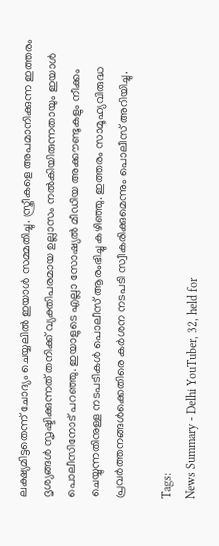ലക്ഷ്യമിട്ടതെന്ന് ചോദ്യം ചെയ്യലിൽ ഇയാൾ സമ്മതിച്ചു. സ്ത്രീകളെ അപമാനിക്കുന്ന ഇത്തരം ദൃശ്യങ്ങൾ സൃഷ്ടിക്കുന്നത് തനിക്ക് വ്യക്തിപരമായ ഉല്ലാസം നൽകിയിരുന്നതായും ഇയാൾ പൊലീസിനോട് പറഞ്ഞു. ഇയാളുടെ എല്ലാ സോഷ്യൽ മീഡിയ അക്കൗണ്ടുകളും നീക്കം ചെയ്യുന്നതിനുള്ള നടപടികൾ പൊലീസ് ആരംഭിച്ചു കഴിഞ്ഞു. ഇത്തരം സാമൂഹ്യവിരുദ്ധ പ്രവർത്തനങ്ങൾക്കെതിരെ കർശന നടപടി സ്വീകരിക്കുമെന്നും പൊലീസ് അറിയിച്ചു.

Tags:
News Summary - Delhi YouTuber, 32, held for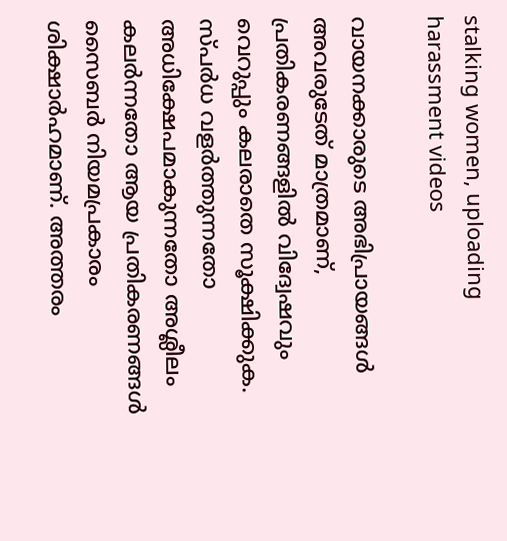stalking women, uploading harassment videos

വായനക്കാരുടെ അഭിപ്രായങ്ങള്‍ അവരുടേത് മാത്രമാണ്, പ്രതികരണങ്ങളിൽ വിദ്വേഷവും വെറുപ്പും കലരാതെ സൂക്ഷിക്കുക. സ്പർധ വളർത്തുന്നതോ അധിക്ഷേപമാകുന്നതോ അശ്ലീലം കലർന്നതോ ആയ പ്രതികരണങ്ങൾ സൈബർ നിയമപ്രകാരം ശിക്ഷാർഹമാണ്. അത്തരം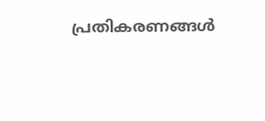പ്രതികരണങ്ങൾ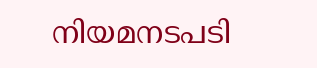നിയമനടപടി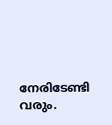നേരിടേണ്ടി വരും.